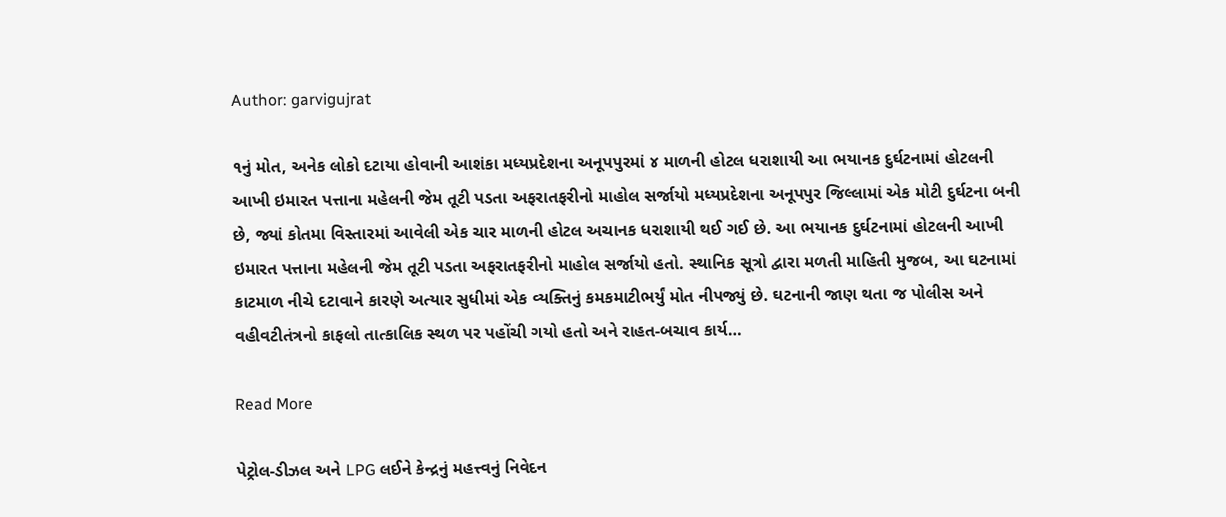Author: garvigujrat

૧નું મોત, અનેક લોકો દટાયા હોવાની આશંકા મધ્યપ્રદેશના અનૂપપુરમાં ૪ માળની હોટલ ધરાશાયી આ ભયાનક દુર્ઘટનામાં હોટલની આખી ઇમારત પત્તાના મહેલની જેમ તૂટી પડતા અફરાતફરીનો માહોલ સર્જાયો મધ્યપ્રદેશના અનૂપપુર જિલ્લામાં એક મોટી દુર્ઘટના બની છે, જ્યાં કોતમા વિસ્તારમાં આવેલી એક ચાર માળની હોટલ અચાનક ધરાશાયી થઈ ગઈ છે. આ ભયાનક દુર્ઘટનામાં હોટલની આખી ઇમારત પત્તાના મહેલની જેમ તૂટી પડતા અફરાતફરીનો માહોલ સર્જાયો હતો. સ્થાનિક સૂત્રો દ્વારા મળતી માહિતી મુજબ, આ ઘટનામાં કાટમાળ નીચે દટાવાને કારણે અત્યાર સુધીમાં એક વ્યક્તિનું કમકમાટીભર્યું મોત નીપજ્યું છે. ઘટનાની જાણ થતા જ પોલીસ અને વહીવટીતંત્રનો કાફલો તાત્કાલિક સ્થળ પર પહોંચી ગયો હતો અને રાહત-બચાવ કાર્ય…

Read More

પેટ્રોલ-ડીઝલ અને LPG લઈને કેન્દ્રનું મહત્ત્વનું નિવેદન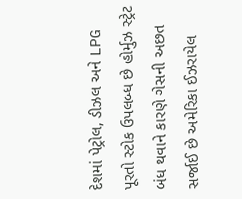દેશમાં પેટ્રોલ, ડીઝલ અને LPG પૂરતો સ્ટોક ઉપલબ્ધ છે હોર્મુઝ સ્ટ્રેટ બંધ થવાને કારણે ગેસની અછત સર્જાઈ છે અમેરિકા ઈઝરાયેલ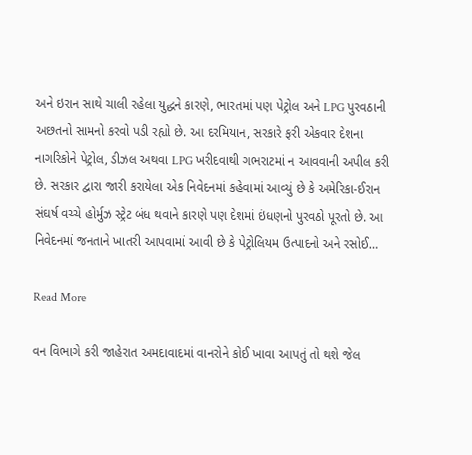અને ઇરાન સાથે ચાલી રહેલા યુદ્ધને કારણે, ભારતમાં પણ પેટ્રોલ અને LPG પુરવઠાની અછતનો સામનો કરવો પડી રહ્યો છે. આ દરમિયાન, સરકારે ફરી એકવાર દેશના નાગરિકોને પેટ્રોલ, ડીઝલ અથવા LPG ખરીદવાથી ગભરાટમાં ન આવવાની અપીલ કરી છે. સરકાર દ્વારા જારી કરાયેલા એક નિવેદનમાં કહેવામાં આવ્યું છે કે અમેરિકા-ઈરાન સંઘર્ષ વચ્ચે હોર્મુઝ સ્ટ્રેટ બંધ થવાને કારણે પણ દેશમાં ઇંધણનો પુરવઠો પૂરતો છે. આ નિવેદનમાં જનતાને ખાતરી આપવામાં આવી છે કે પેટ્રોલિયમ ઉત્પાદનો અને રસોઈ…

Read More

વન વિભાગે કરી જાહેરાત અમદાવાદમાં વાનરોને કોઈ ખાવા આપતું તો થશે જેલ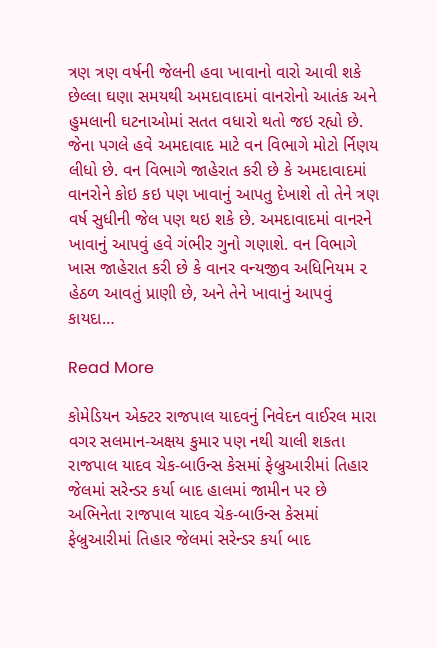ત્રણ ત્રણ વર્ષની જેલની હવા ખાવાનો વારો આવી શકે છેલ્લા ઘણા સમયથી અમદાવાદમાં વાનરોનો આતંક અને હુમલાની ઘટનાઓમાં સતત વધારો થતો જઇ રહ્યો છે. જેના પગલે હવે અમદાવાદ માટે વન વિભાગે મોટો ર્નિણય લીધો છે. વન વિભાગે જાહેરાત કરી છે કે અમદાવાદમાં વાનરોને કોઇ કઇ પણ ખાવાનું આપતુ દેખાશે તો તેને ત્રણ વર્ષ સુધીની જેલ પણ થઇ શકે છે. અમદાવાદમાં વાનરને ખાવાનું આપવું હવે ગંભીર ગુનો ગણાશે. વન વિભાગે ખાસ જાહેરાત કરી છે કે વાનર વન્યજીવ અધિનિયમ ૨ હેઠળ આવતું પ્રાણી છે, અને તેને ખાવાનું આપવું કાયદા…

Read More

કોમેડિયન એક્ટર રાજપાલ યાદવનું નિવેદન વાઈરલ મારા વગર સલમાન-અક્ષય કુમાર પણ નથી ચાલી શકતા રાજપાલ યાદવ ચેક-બાઉન્સ કેસમાં ફેબ્રુઆરીમાં તિહાર જેલમાં સરેન્ડર કર્યા બાદ હાલમાં જામીન પર છે અભિનેતા રાજપાલ યાદવ ચેક-બાઉન્સ કેસમાં ફેબ્રુઆરીમાં તિહાર જેલમાં સરેન્ડર કર્યા બાદ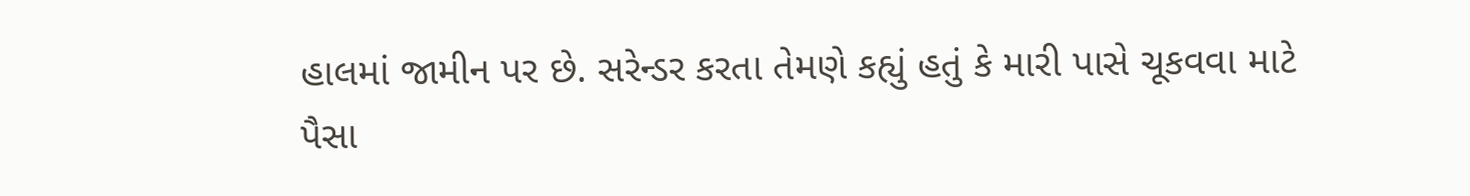હાલમાં જામીન પર છે. સરેન્ડર કરતા તેમણે કહ્યું હતું કે મારી પાસે ચૂકવવા માટે પૈસા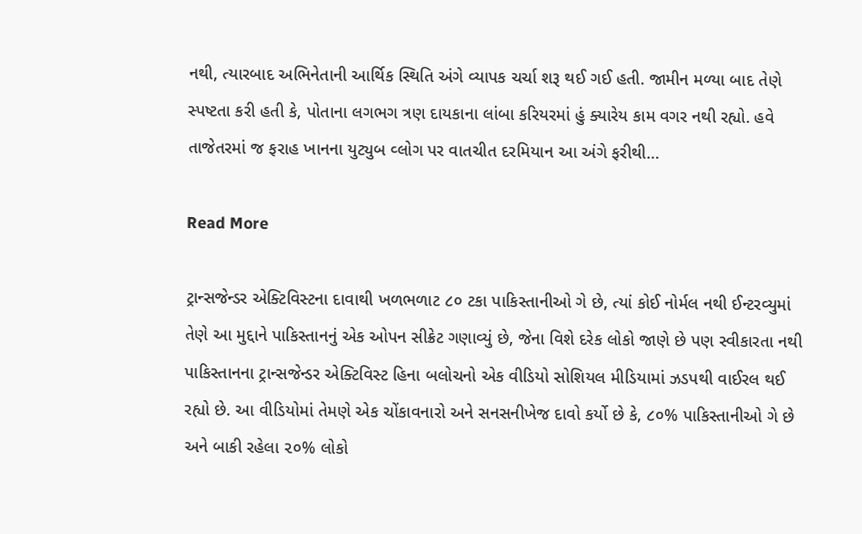નથી, ત્યારબાદ અભિનેતાની આર્થિક સ્થિતિ અંગે વ્યાપક ચર્ચા શરૂ થઈ ગઈ હતી. જામીન મળ્યા બાદ તેણે સ્પષ્ટતા કરી હતી કે, પોતાના લગભગ ત્રણ દાયકાના લાંબા કરિયરમાં હું ક્યારેય કામ વગર નથી રહ્યો. હવે તાજેતરમાં જ ફરાહ ખાનના યુટ્યુબ વ્લોગ પર વાતચીત દરમિયાન આ અંગે ફરીથી…

Read More

ટ્રાન્સજેન્ડર એક્ટિવિસ્ટના દાવાથી ખળભળાટ ૮૦ ટકા પાકિસ્તાનીઓ ગે છે, ત્યાં કોઈ નોર્મલ નથી ઈન્ટરવ્યુમાં તેણે આ મુદ્દાને પાકિસ્તાનનું એક ઓપન સીક્રેટ ગણાવ્યું છે, જેના વિશે દરેક લોકો જાણે છે પણ સ્વીકારતા નથી પાકિસ્તાનના ટ્રાન્સજેન્ડર એક્ટિવિસ્ટ હિના બલોચનો એક વીડિયો સોશિયલ મીડિયામાં ઝડપથી વાઈરલ થઈ રહ્યો છે. આ વીડિયોમાં તેમણે એક ચોંકાવનારો અને સનસનીખેજ દાવો કર્યો છે કે, ૮૦% પાકિસ્તાનીઓ ગે છે અને બાકી રહેલા ૨૦% લોકો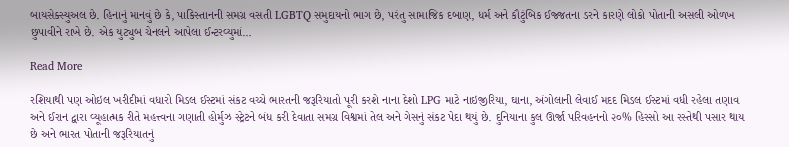બાયસેક્સ્યુઅલ છે. હિનાનું માનવું છે કે, પાકિસ્તાનની સમગ્ર વસતી LGBTQ સમુદાયનો ભાગ છે, પરંતુ સામાજિક દબાણ, ધર્મ અને કૌટુંબિક ઈજ્જતના ડરને કારણે લોકો પોતાની અસલી ઓળખ છુપાવીને રાખે છે. એક યુટ્યુબ ચેનલને આપેલા ઈન્ટરવ્યુમાં…

Read More

રશિયાથી પણ ઓઇલ ખરીદીમાં વધારો મિડલ ઈસ્ટમાં સંકટ વચ્ચે ભારતની જરૂરિયાતો પૂરી કરશે નાના દેશો LPG માટે નાઇજીરિયા, ઘાના, અંગોલાની લેવાઈ મદદ મિડલ ઈસ્ટમાં વધી રહેલા તણાવ અને ઈરાન દ્વારા વ્યૂહાત્મક રીતે મહત્ત્વના ગણાતી હોર્મુઝ સ્ટ્રેટને બંધ કરી દેવાતા સમગ્ર વિશ્વમાં તેલ અને ગેસનું સંકટ પેદા થયું છે. દુનિયાના કુલ ઊર્જા પરિવહનનો ૨૦% હિસ્સો આ રસ્તેથી પસાર થાય છે અને ભારત પોતાની જરૂરિયાતનું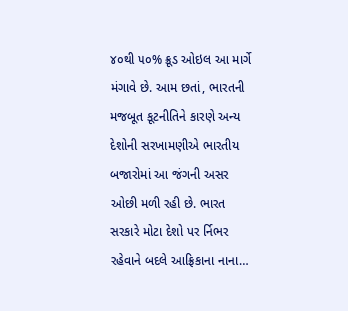૪૦થી ૫૦% ક્રૂડ ઓઇલ આ માર્ગે મંગાવે છે. આમ છતાં, ભારતની મજબૂત કૂટનીતિને કારણે અન્ય દેશોની સરખામણીએ ભારતીય બજારોમાં આ જંગની અસર ઓછી મળી રહી છે. ભારત સરકારે મોટા દેશો પર ર્નિભર રહેવાને બદલે આફ્રિકાના નાના…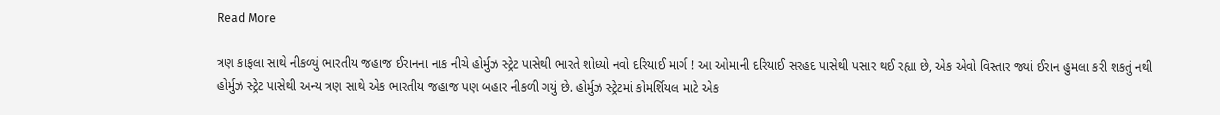Read More

ત્રણ કાફલા સાથે નીકળ્યું ભારતીય જહાજ ઈરાનના નાક નીચે હોર્મુઝ સ્ટ્રેટ પાસેથી ભારતે શોધ્યો નવો દરિયાઈ માર્ગ ! આ ઓમાની દરિયાઈ સરહદ પાસેથી પસાર થઈ રહ્યા છે, એક એવો વિસ્તાર જ્યાં ઈરાન હુમલા કરી શકતું નથી હોર્મુઝ સ્ટ્રેટ પાસેથી અન્ય ત્રણ સાથે એક ભારતીય જહાજ પણ બહાર નીકળી ગયું છે. હોર્મુઝ સ્ટ્રેટમાં કોમર્શિયલ માટે એક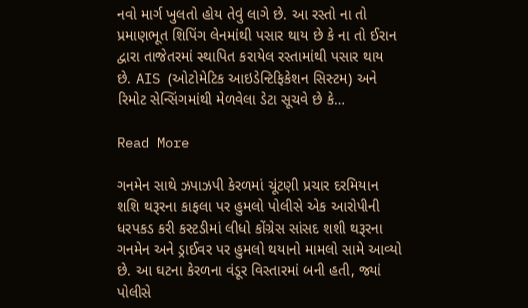નવો માર્ગ ખુલતો હોય તેવું લાગે છે. આ રસ્તો ના તો પ્રમાણભૂત શિપિંગ લેનમાંથી પસાર થાય છે કે ના તો ઈરાન દ્વારા તાજેતરમાં સ્થાપિત કરાયેલ રસ્તામાંથી પસાર થાય છે. AIS (ઓટોમેટિક આઇડેન્ટિફિકેશન સિસ્ટમ) અને રિમોટ સેન્સિંગમાંથી મેળવેલા ડેટા સૂચવે છે કે…

Read More

ગનમેન સાથે ઝપાઝપી કેરળમાં ચૂંટણી પ્રચાર દરમિયાન શશિ થરૂરના કાફલા પર હુમલો પોલીસે એક આરોપીની ધરપકડ કરી કસ્ટડીમાં લીધો કોંગ્રેસ સાંસદ શશી થરૂરના ગનમેન અને ડ્રાઈવર પર હુમલો થયાનો મામલો સામે આવ્યો છે. આ ઘટના કેરળના વંડૂર વિસ્તારમાં બની હતી, જ્યાં પોલીસે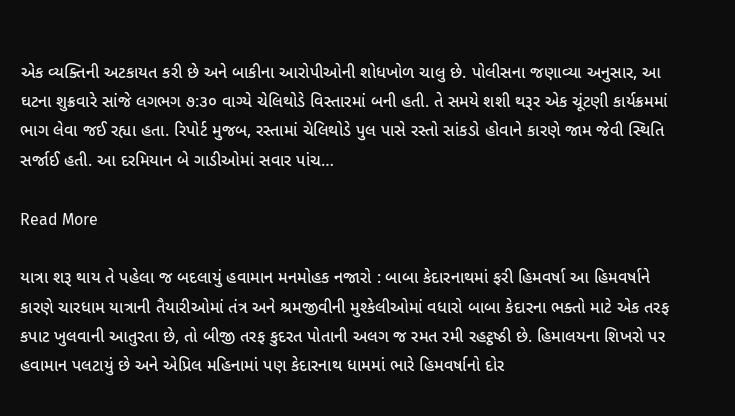એક વ્યક્તિની અટકાયત કરી છે અને બાકીના આરોપીઓની શોધખોળ ચાલુ છે. પોલીસના જણાવ્યા અનુસાર, આ ઘટના શુક્રવારે સાંજે લગભગ ૭:૩૦ વાગ્યે ચેલિથોડે વિસ્તારમાં બની હતી. તે સમયે શશી થરૂર એક ચૂંટણી કાર્યક્રમમાં ભાગ લેવા જઈ રહ્યા હતા. રિપોર્ટ મુજબ, રસ્તામાં ચેલિથોડે પુલ પાસે રસ્તો સાંકડો હોવાને કારણે જામ જેવી સ્થિતિ સર્જાઈ હતી. આ દરમિયાન બે ગાડીઓમાં સવાર પાંચ…

Read More

યાત્રા શરૂ થાય તે પહેલા જ બદલાયું હવામાન મનમોહક નજારો : બાબા કેદારનાથમાં ફરી હિમવર્ષા આ હિમવર્ષાને કારણે ચારધામ યાત્રાની તૈયારીઓમાં તંત્ર અને શ્રમજીવીની મુશ્કેલીઓમાં વધારો બાબા કેદારના ભક્તો માટે એક તરફ કપાટ ખુલવાની આતુરતા છે, તો બીજી તરફ કુદરત પોતાની અલગ જ રમત રમી રહટ્ઠષ્ઠી છે. હિમાલયના શિખરો પર હવામાન પલટાયું છે અને એપ્રિલ મહિનામાં પણ કેદારનાથ ધામમાં ભારે હિમવર્ષાનો દોર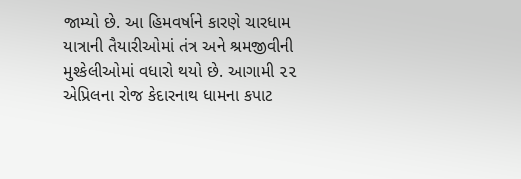જામ્યો છે. આ હિમવર્ષાને કારણે ચારધામ યાત્રાની તૈયારીઓમાં તંત્ર અને શ્રમજીવીની મુશ્કેલીઓમાં વધારો થયો છે. આગામી ૨૨ એપ્રિલના રોજ કેદારનાથ ધામના કપાટ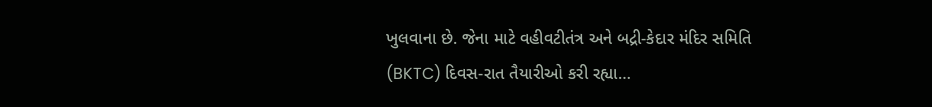ખુલવાના છે. જેના માટે વહીવટીતંત્ર અને બદ્રી-કેદાર મંદિર સમિતિ (BKTC) દિવસ-રાત તૈયારીઓ કરી રહ્યા…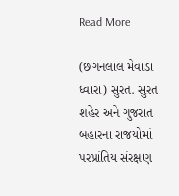Read More

(છગનલાલ મેવાડા ધ્વારા) સુરત. સુરત શહેર અને ગુજરાત બહારના રાજયોમાં પરપ્રાંતિય સંરક્ષણ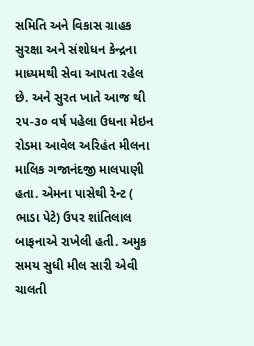સમિતિ અને વિકાસ ગ્રાહક સુરક્ષા અને સંશોધન કેન્દ્રના માધ્યમથી સેવા આપતા રહેલ છે. અને સુરત ખાતે આજ થી ૨૫-૩૦ વર્ષ પહેલા ઉધના મેઇન રોડમા આવેલ અરિહંત મીલના માલિક ગજાનંદજી માલપાણી હતા. એમના પાસેથી રેન્ટ ( ભાડા પેટે) ઉપર શાંતિલાલ બાફનાએ રાખેલી હતી. અમુક સમય સુધી મીલ સારી એવી ચાલતી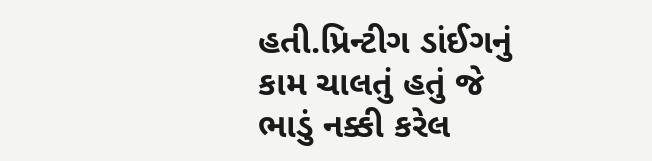હતી.પ્રિન્ટીગ ડાંઈગનું કામ ચાલતું હતું જે ભાડું નક્કી કરેલ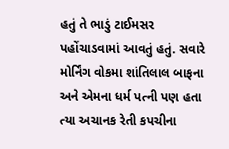હતું તે ભાડું ટાઈમસર પહોંચાડવામાં આવતું હતું. સવારે મોર્નિંગ વોકમા શાંતિલાલ બાફના અને એમના ધર્મ પત્ની પણ હતા ત્યા અચાનક રેતી કપચીના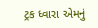ટ્રક ધ્વારા એમનું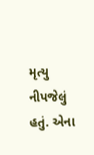મૃત્યુ નીપજેલું હતું. એના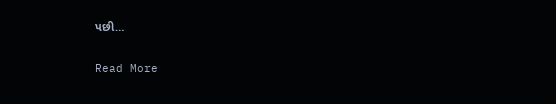પછી…

Read More